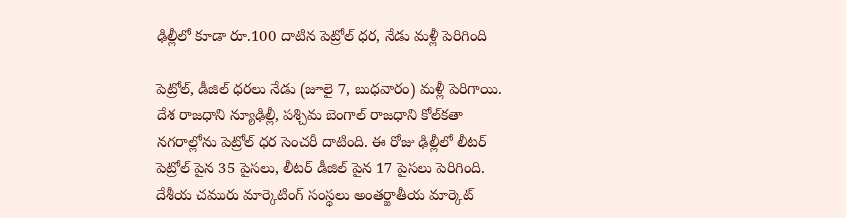ఢిల్లీలో కూడా రూ.100 దాటిన పెట్రోల్ ధర, నేడు మళ్లీ పెరిగింది

పెట్రోల్, డీజిల్ ధరలు నేడు (జూలై 7, బుధవారం) మళ్లీ పెరిగాయి. దేశ రాజధాని న్యూఢిల్లీ, పశ్చిమ బెంగాల్ రాజధాని కోల్‌కతా నగరాల్లోను పెట్రోల్ ధర సెంచరీ దాటింది. ఈ రోజు ఢిల్లీలో లీటర్ పెట్రోల్ పైన 35 పైసలు, లీటర్ డీజిల్ పైన 17 పైసలు పెరిగింది. దేశీయ చమురు మార్కెటింగ్ సంస్థలు అంతర్జాతీయ మార్కెట్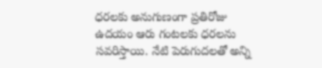ధరలకు అనుగుణంగా ప్రతిరోజు ఉదయం ఆరు గంటలకు ధరలను సవరిస్తాయి. నేటి పెరుగుదలతో అన్ని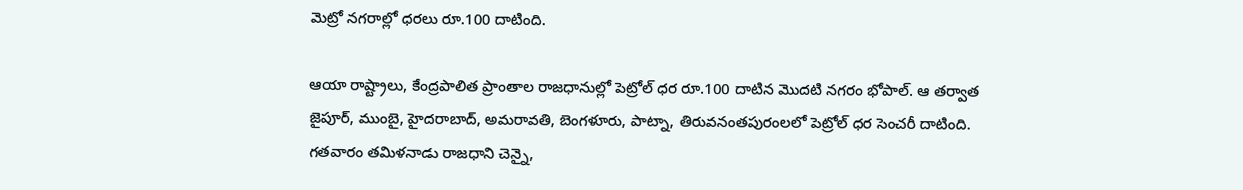మెట్రో నగరాల్లో ధరలు రూ.100 దాటింది.

ఆయా రాష్ట్రాలు, కేంద్రపాలిత ప్రాంతాల రాజధానుల్లో పెట్రోల్ ధర రూ.100 దాటిన మొదటి నగరం భోపాల్. ఆ తర్వాత జైపూర్, ముంబై, హైదరాబాద్, అమరావతి, బెంగళూరు, పాట్నా, తిరువనంతపురంలలో పెట్రోల్ ధర సెంచరీ దాటింది. గతవారం తమిళనాడు రాజధాని చెన్నై,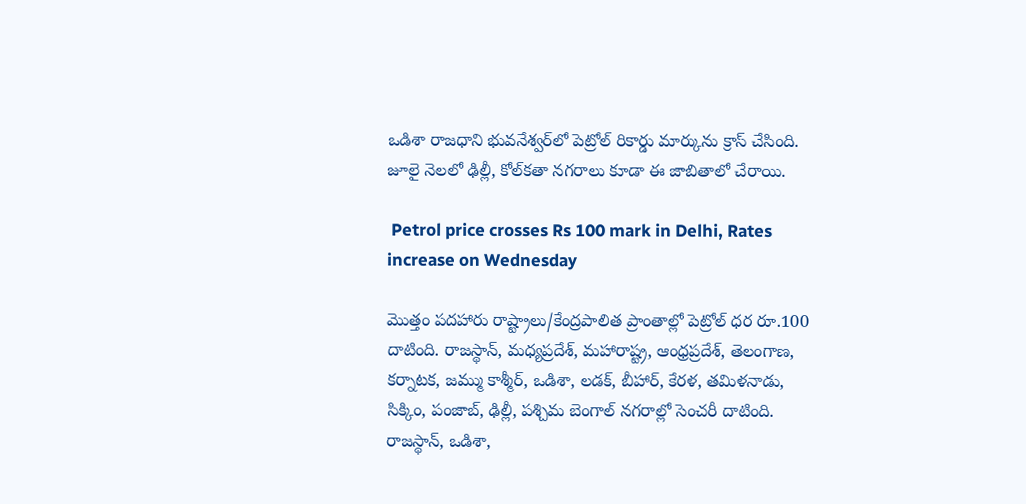ఒడిశా రాజధాని భువనేశ్వర్‌లో పెట్రోల్ రికార్డు మార్కును క్రాస్ చేసింది. జూలై నెలలో ఢిల్లీ, కోల్‌కతా నగరాలు కూడా ఈ జాబితాలో చేరాయి.

 Petrol price crosses Rs 100 mark in Delhi, Rates increase on Wednesday

మొత్తం పదహారు రాష్ట్రాలు/కేంద్రపాలిత ప్రాంతాల్లో పెట్రోల్ ధర రూ.100 దాటింది. రాజస్థాన్, మధ్యప్రదేశ్, మహారాష్ట్ర, ఆంధ్రప్రదేశ్, తెలంగాణ, కర్నాటక, జమ్ము కాశ్మీర్, ఒడిశా, లడక్, బీహార్, కేరళ, తమిళనాడు, సిక్కిం, పంజాబ్, ఢిల్లీ, పశ్చిమ బెంగాల్ నగరాల్లో సెంచరీ దాటింది. రాజస్థాన్, ఒడిశా,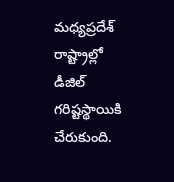మధ్యప్రదేశ్ రాష్ట్రాల్లో డీజిల్ గరిష్టస్థాయికి చేరుకుంది.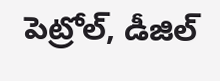పెట్రోల్, డీజిల్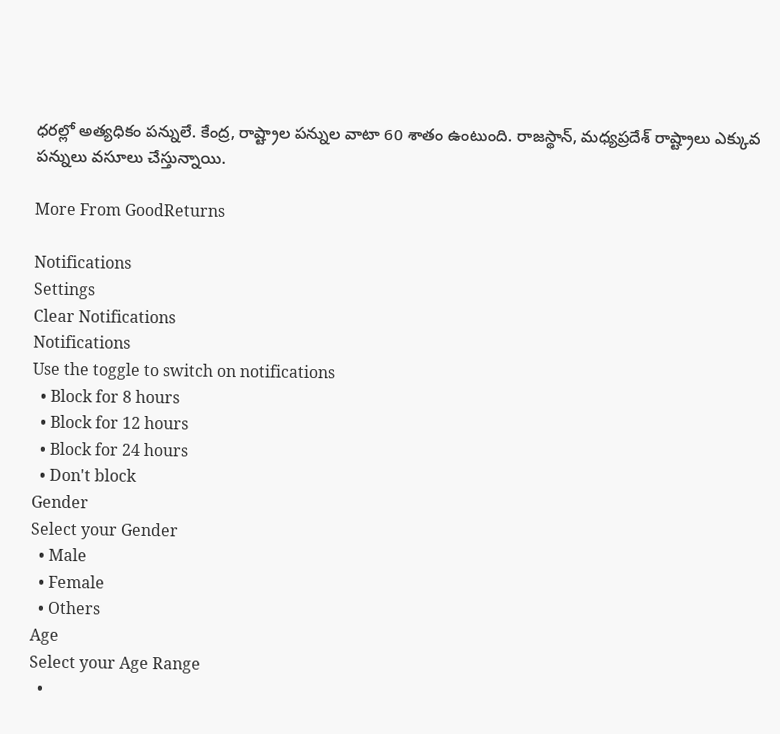ధరల్లో అత్యధికం పన్నులే. కేంద్ర, రాష్ట్రాల పన్నుల వాటా 60 శాతం ఉంటుంది. రాజస్థాన్, మధ్యప్రదేశ్ రాష్ట్రాలు ఎక్కువ పన్నులు వసూలు చేస్తున్నాయి.

More From GoodReturns

Notifications
Settings
Clear Notifications
Notifications
Use the toggle to switch on notifications
  • Block for 8 hours
  • Block for 12 hours
  • Block for 24 hours
  • Don't block
Gender
Select your Gender
  • Male
  • Female
  • Others
Age
Select your Age Range
  •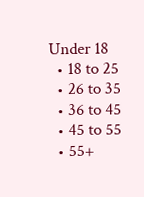Under 18
  • 18 to 25
  • 26 to 35
  • 36 to 45
  • 45 to 55
  • 55+